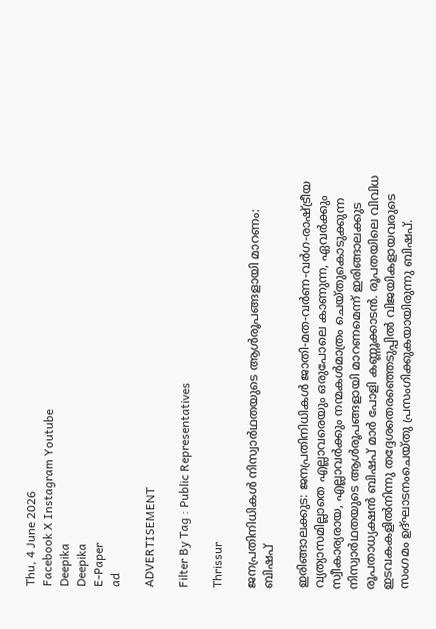Thu, 4 June 2026
Facebook X Instagram Youtube
Deepika
Deepika
E-Paper
ad

ADVERTISEMENT

Filter By Tag : Public Representatives

Thrissur

ജനപ്രതിനിധികള്‍ നിസ്വാര്‍ഥതയുടെ ആള്‍രൂപങ്ങളായി മാറണം: ബിഷപ്

ഇരിങ്ങാലക്കുട: ജനപ്രതിനിധികള്‍ ജാതി-മത-വര്‍ണ-വര്‍ഗ-രാഷ്ട്രീയ വ്യത്യാസമില്ലാതെ എല്ലാവരെയും ഒരുപോലെ കാണുന്ന, ഏവര്‍ക്കും സ്വീകാര്യരായ, എല്ലാവര്‍ക്കും നന്മകള്‍മാത്രം ചെയ്തുകൊടുക്കുന്ന നിസ്വാര്‍ഥതയുടെ ആള്‍രൂപങ്ങളായി മാറണമെന്ന് ഇരിങ്ങാലക്കുട രൂപതാധ്യക്ഷന്‍ ബിഷപ് മാര്‍ പോളി കണ്ണൂക്കാടന്‍. രൂപതയിലെ വിവിധ ഇടവകകളില്‍നിന്നു തദ്ദേശതെരഞ്ഞെടുപ്പില്‍ വിജയികളായവരുടെ സംഗമം ഉദ്ഘാടനംചെയ്തു പ്രസംഗിക്കുകയായിരുന്നു ബിഷപ്.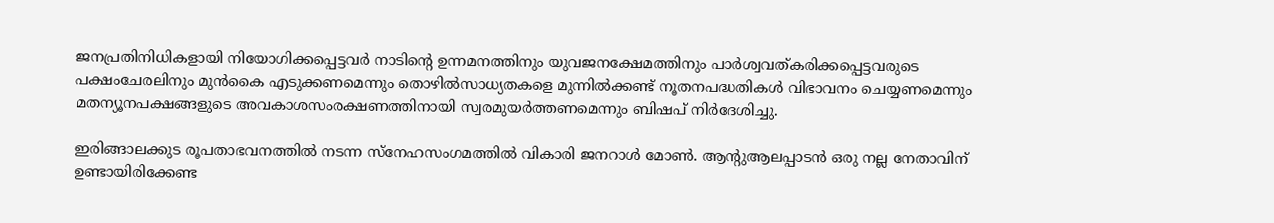ജനപ്രതിനിധികളായി നിയോഗിക്കപ്പെട്ടവര്‍ നാടിന്‍റെ ഉന്നമനത്തിനും യുവജനക്ഷേമത്തിനും പാര്‍ശ്വവത്കരിക്കപ്പെട്ടവരുടെ പക്ഷംചേരലിനും മുന്‍കൈ എടുക്കണമെന്നും തൊഴില്‍സാധ്യതകളെ മുന്നില്‍ക്കണ്ട് നൂതനപദ്ധതികള്‍ വിഭാവനം ചെയ്യണമെന്നും മതന്യൂനപക്ഷങ്ങളുടെ അവകാശസംരക്ഷണത്തിനായി സ്വരമുയര്‍ത്തണമെന്നും ബിഷപ് നിർദേശിച്ചു.

ഇരിങ്ങാലക്കുട രൂപതാഭവനത്തില്‍ നടന്ന സ്‌നേഹസംഗമത്തില്‍ വികാരി ജനറാള്‍ മോണ്‍. ആന്‍റുആലപ്പാടന്‍ ഒരു നല്ല നേതാവിന് ഉണ്ടായിരിക്കേണ്ട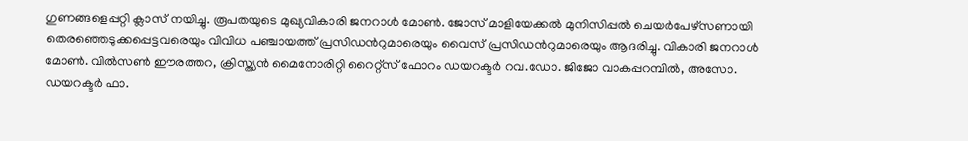ഗുണങ്ങളെപ്പറ്റി ക്ലാസ് നയിച്ചു. രൂപതയുടെ മുഖ്യവികാരി ജനറാള്‍ മോണ്‍. ജോസ് മാളിയേക്കല്‍ മുനിസിപ്പല്‍ ചെയര്‍പേഴ്‌സണായി തെരഞ്ഞെടുക്കപ്പെട്ടവരെയും വിവിധ പഞ്ചായത്ത് പ്രസിഡന്‍റുമാരെയും വൈസ് പ്രസിഡന്‍റുമാരെയും ആദരിച്ചു. വികാരി ജനറാള്‍ മോണ്‍. വില്‍സണ്‍ ഈരത്തറ, ക്രിസ്ത്യന്‍ മൈനോരിറ്റി റൈറ്റ്‌സ് ഫോറം ഡയറക്ടര്‍ റവ.ഡോ. ജിജോ വാകപ്പറമ്പില്‍, അസോ. ഡയറക്ടര്‍ ഫാ.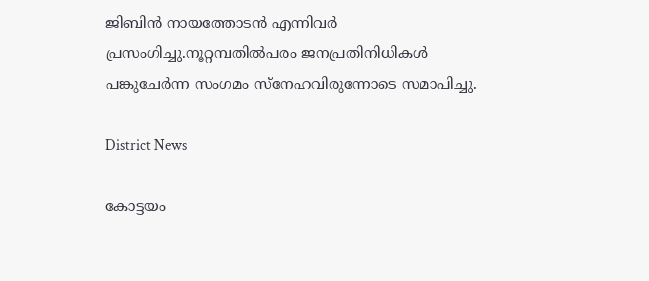ജിബിന്‍ നായത്തോടന്‍ എന്നിവര്‍ പ്രസംഗിച്ചു.നൂറ്റമ്പതില്‍പരം ജനപ്രതിനിധികള്‍ പങ്കുചേര്‍ന്ന സംഗമം സ്നേഹവിരുന്നോടെ സമാപിച്ചു.

District News

കോട്ടയം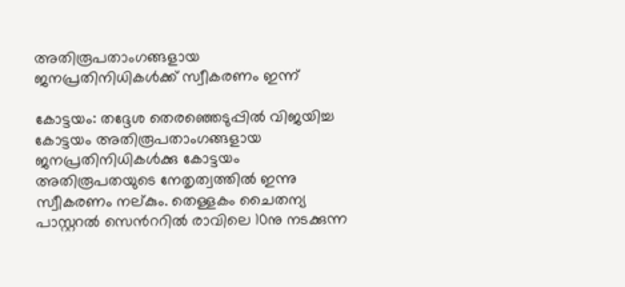അതിരൂപതാംഗങ്ങളായ ജനപ്രതിനിധികള്‍ക്ക് സ്വീകരണം ഇന്ന്

കോട്ടയം: തദ്ദേശ തെരഞ്ഞെടുപ്പില്‍ വിജയിച്ച കോട്ടയം അതിരൂപതാംഗങ്ങളായ ജനപ്രതിനിധികള്‍ക്കു കോട്ടയം അതിരൂപതയുടെ നേതൃത്വത്തില്‍ ഇന്നു സ്വീകരണം നല്കും. തെള്ളകം ചൈതന്യ പാസ്റ്ററല്‍ സെന്‍ററില്‍ രാവിലെ 10നു നടക്കുന്ന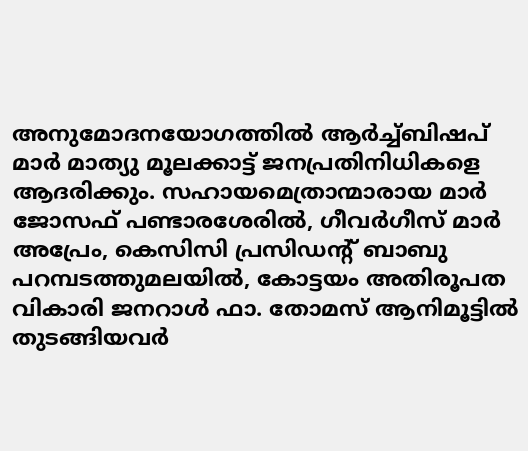അനുമോദനയോഗത്തില്‍ ആര്‍ച്ച്ബിഷപ് മാര്‍ മാത്യു മൂലക്കാട്ട് ജനപ്രതിനിധികളെ ആദരിക്കും. സഹായമെത്രാന്മാരായ മാര്‍ ജോസഫ് പണ്ടാരശേരില്‍, ഗീവര്‍ഗീസ് മാര്‍ അപ്രേം, കെസിസി പ്രസിഡന്‍റ് ബാബു പറമ്പടത്തുമലയില്‍, കോട്ടയം അതിരൂപത വികാരി ജനറാള്‍ ഫാ. തോമസ് ആനിമൂട്ടില്‍ തുടങ്ങിയവര്‍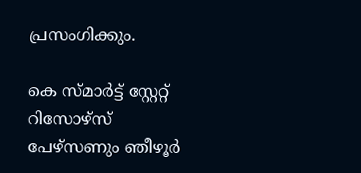പ്രസംഗിക്കും.

കെ സ്മാര്‍ട്ട് സ്റ്റേറ്റ് റിസോഴ്സ് പേഴ്സണും ഞീഴൂര്‍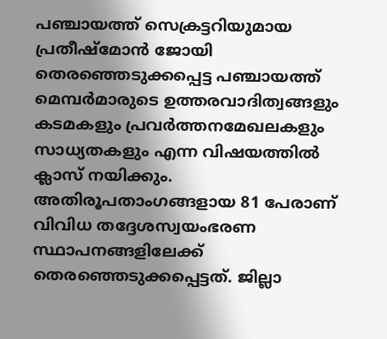പഞ്ചായത്ത് സെക്രട്ടറിയുമായ പ്രതീഷ്മോന്‍ ജോയി തെരഞ്ഞെടുക്കപ്പെട്ട പഞ്ചായത്ത് മെമ്പര്‍മാരുടെ ഉത്തരവാദിത്വങ്ങളും കടമകളും പ്രവര്‍ത്തനമേഖലകളും സാധ്യതകളും എന്ന വിഷയത്തില്‍ ക്ലാസ് നയിക്കും. അതിരൂപതാംഗങ്ങളായ 81 പേരാണ് വിവിധ തദ്ദേശസ്വയംഭരണ സ്ഥാപനങ്ങളിലേക്ക് തെരഞ്ഞെടുക്കപ്പെട്ടത്. ജില്ലാ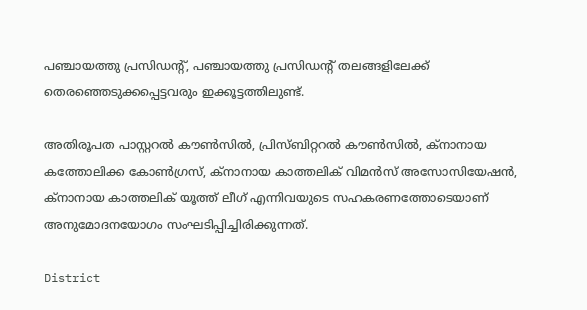പഞ്ചായത്തു പ്രസിഡന്‍റ്, പഞ്ചായത്തു പ്രസിഡന്‍റ് തലങ്ങളിലേക്ക് തെരഞ്ഞെടുക്കപ്പെട്ടവരും ഇക്കൂട്ടത്തിലുണ്ട്.

അതിരൂപത പാസ്റ്ററല്‍ കൗണ്‍സില്‍, പ്രിസ്ബിറ്ററല്‍ കൗണ്‍സില്‍, ക്നാനായ കത്തോലിക്ക കോണ്‍ഗ്രസ്, ക്നാനായ കാത്തലിക് വിമന്‍സ് അസോസിയേഷന്‍, ക്നാനായ കാത്തലിക് യൂത്ത് ലീഗ് എന്നിവയുടെ സഹകരണത്തോടെയാണ് അനുമോദനയോഗം സംഘടിപ്പിച്ചിരിക്കുന്നത്.

District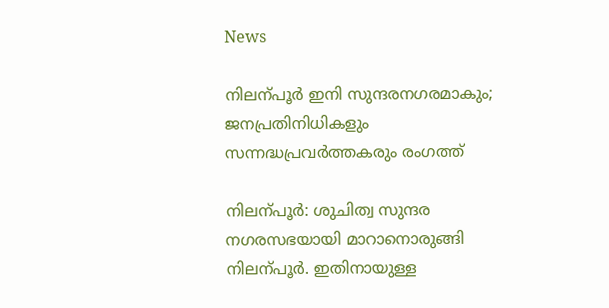News

നിലന്പൂർ ഇനി സുന്ദരനഗരമാകും; ജനപ്രതിനിധികളും സന്നദ്ധപ്രവർത്തകരും രംഗത്ത്

നിലന്പൂർ: ശുചിത്വ സുന്ദര നഗരസഭയായി മാറാനൊരുങ്ങി നിലന്പൂർ. ഇതിനായുള്ള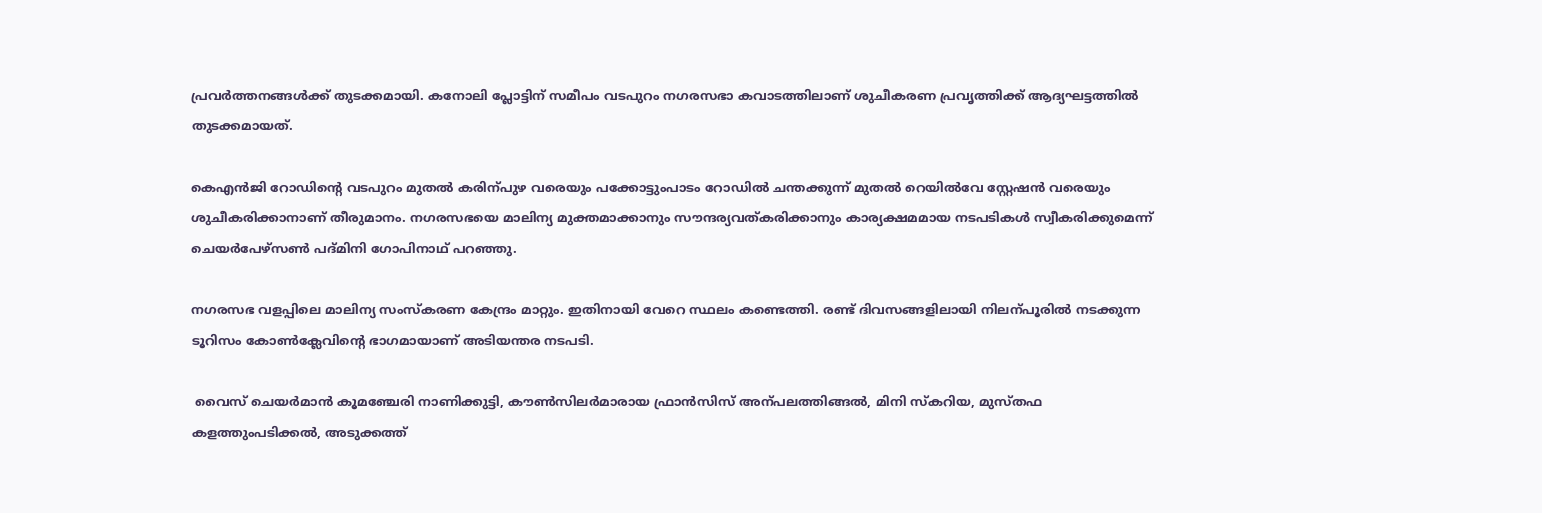പ്രവർത്തനങ്ങൾക്ക് തുടക്കമായി. കനോലി പ്ലോട്ടിന് സമീപം വടപുറം നഗരസഭാ കവാടത്തിലാണ് ശുചീകരണ പ്രവൃത്തിക്ക് ആദ്യഘട്ടത്തിൽ തുടക്കമായത്.

കെഎൻജി റോഡിന്‍റെ വടപുറം മുതൽ കരിന്പുഴ വരെയും പക്കോട്ടുംപാടം റോഡിൽ ചന്തക്കുന്ന് മുതൽ റെയിൽവേ സ്റ്റേഷൻ വരെയും ശുചീകരിക്കാനാണ് തീരുമാനം. നഗരസഭയെ മാലിന്യ മുക്തമാക്കാനും സൗന്ദര്യവത്കരിക്കാനും കാര്യക്ഷമമായ നടപടികൾ സ്വീകരിക്കുമെന്ന് ചെയർപേഴ്സണ്‍ പദ്മിനി ഗോപിനാഥ് പറഞ്ഞു.

നഗരസഭ വളപ്പിലെ മാലിന്യ സംസ്കരണ കേന്ദ്രം മാറ്റും. ഇതിനായി വേറെ സ്ഥലം കണ്ടെത്തി. രണ്ട് ദിവസങ്ങളിലായി നിലന്പൂരിൽ നടക്കുന്ന ടൂറിസം കോണ്‍ക്ലേവിന്‍റെ ഭാഗമായാണ് അടിയന്തര നടപടി.

 വൈസ് ചെയർമാൻ കൂമഞ്ചേരി നാണിക്കുട്ടി, കൗണ്‍സിലർമാരായ ഫ്രാൻസിസ് അന്പലത്തിങ്ങൽ, മിനി സ്കറിയ, മുസ്തഫ കളത്തുംപടിക്കൽ, അടുക്കത്ത്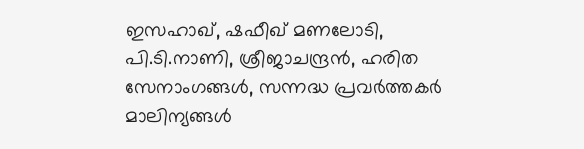ഇസഹാഖ്, ഷഫീഖ് മണലോടി, പി.ടി.നാണി, ശ്രീജാചന്ദ്രൻ, ഹരിത സേനാംഗങ്ങൾ, സന്നദ്ധ പ്രവർത്തകർ മാലിന്യങ്ങൾ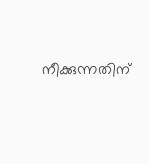നീക്കുന്നതിന്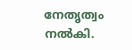നേതൃത്വം നൽകി.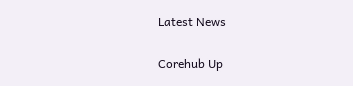Latest News

Corehub Up